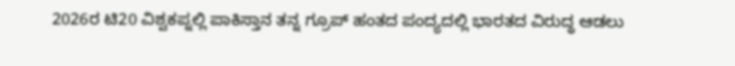2026ರ ಟಿ20 ವಿಶ್ವಕಪ್ನಲ್ಲಿ ಪಾಕಿಸ್ತಾನ ತನ್ನ ಗ್ರೂಪ್ ಹಂತದ ಪಂದ್ಯದಲ್ಲಿ ಭಾರತದ ವಿರುದ್ಧ ಆಡಲು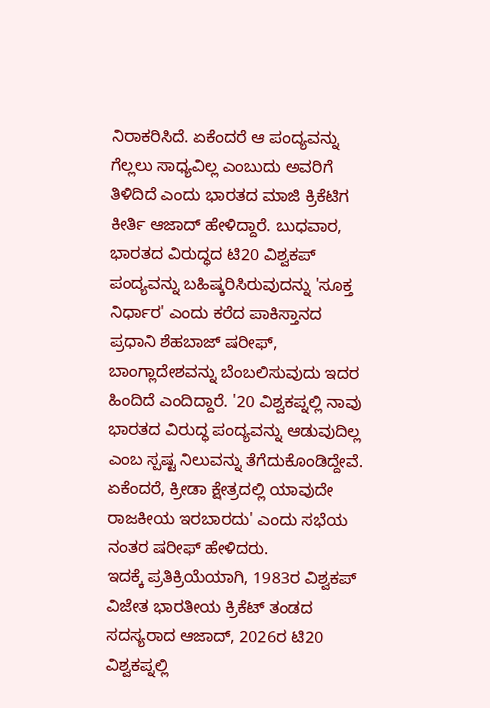ನಿರಾಕರಿಸಿದೆ. ಏಕೆಂದರೆ ಆ ಪಂದ್ಯವನ್ನು ಗೆಲ್ಲಲು ಸಾಧ್ಯವಿಲ್ಲ ಎಂಬುದು ಅವರಿಗೆ ತಿಳಿದಿದೆ ಎಂದು ಭಾರತದ ಮಾಜಿ ಕ್ರಿಕೆಟಿಗ ಕೀರ್ತಿ ಆಜಾದ್ ಹೇಳಿದ್ದಾರೆ. ಬುಧವಾರ, ಭಾರತದ ವಿರುದ್ಧದ ಟಿ20 ವಿಶ್ವಕಪ್ ಪಂದ್ಯವನ್ನು ಬಹಿಷ್ಕರಿಸಿರುವುದನ್ನು 'ಸೂಕ್ತ ನಿರ್ಧಾರ' ಎಂದು ಕರೆದ ಪಾಕಿಸ್ತಾನದ ಪ್ರಧಾನಿ ಶೆಹಬಾಜ್ ಷರೀಫ್, ಬಾಂಗ್ಲಾದೇಶವನ್ನು ಬೆಂಬಲಿಸುವುದು ಇದರ ಹಿಂದಿದೆ ಎಂದಿದ್ದಾರೆ. '20 ವಿಶ್ವಕಪ್ನಲ್ಲಿ ನಾವು ಭಾರತದ ವಿರುದ್ಧ ಪಂದ್ಯವನ್ನು ಆಡುವುದಿಲ್ಲ ಎಂಬ ಸ್ಪಷ್ಟ ನಿಲುವನ್ನು ತೆಗೆದುಕೊಂಡಿದ್ದೇವೆ. ಏಕೆಂದರೆ, ಕ್ರೀಡಾ ಕ್ಷೇತ್ರದಲ್ಲಿ ಯಾವುದೇ ರಾಜಕೀಯ ಇರಬಾರದು' ಎಂದು ಸಭೆಯ ನಂತರ ಷರೀಫ್ ಹೇಳಿದರು.
ಇದಕ್ಕೆ ಪ್ರತಿಕ್ರಿಯೆಯಾಗಿ, 1983ರ ವಿಶ್ವಕಪ್ ವಿಜೇತ ಭಾರತೀಯ ಕ್ರಿಕೆಟ್ ತಂಡದ ಸದಸ್ಯರಾದ ಆಜಾದ್, 2026ರ ಟಿ20 ವಿಶ್ವಕಪ್ನಲ್ಲಿ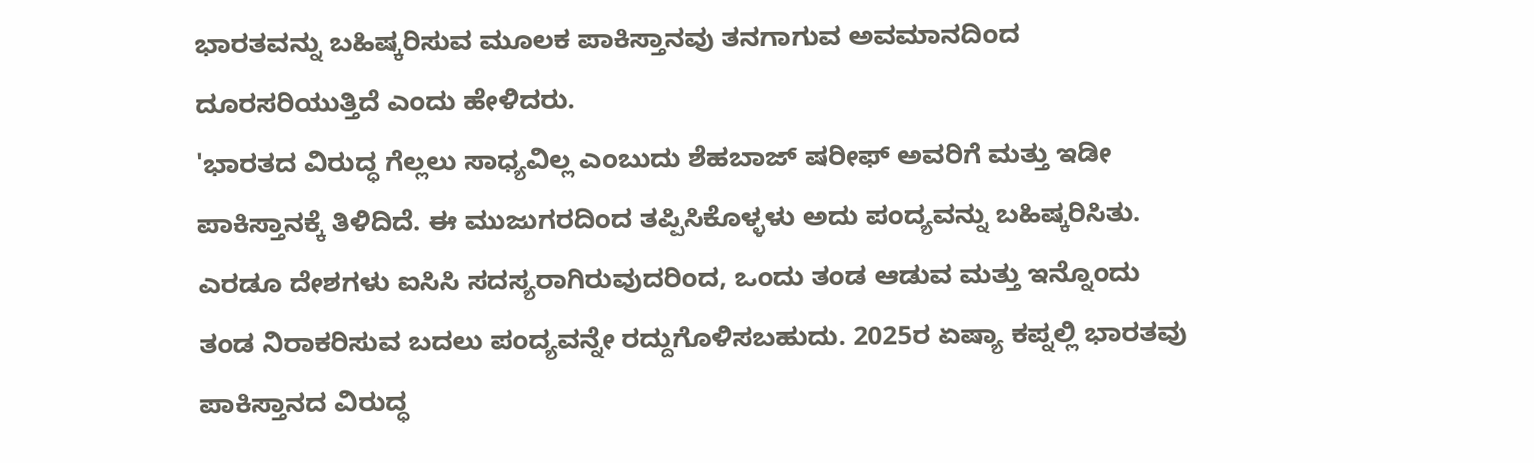ಭಾರತವನ್ನು ಬಹಿಷ್ಕರಿಸುವ ಮೂಲಕ ಪಾಕಿಸ್ತಾನವು ತನಗಾಗುವ ಅವಮಾನದಿಂದ ದೂರಸರಿಯುತ್ತಿದೆ ಎಂದು ಹೇಳಿದರು.
'ಭಾರತದ ವಿರುದ್ಧ ಗೆಲ್ಲಲು ಸಾಧ್ಯವಿಲ್ಲ ಎಂಬುದು ಶೆಹಬಾಜ್ ಷರೀಫ್ ಅವರಿಗೆ ಮತ್ತು ಇಡೀ ಪಾಕಿಸ್ತಾನಕ್ಕೆ ತಿಳಿದಿದೆ. ಈ ಮುಜುಗರದಿಂದ ತಪ್ಪಿಸಿಕೊಳ್ಳಳು ಅದು ಪಂದ್ಯವನ್ನು ಬಹಿಷ್ಕರಿಸಿತು. ಎರಡೂ ದೇಶಗಳು ಐಸಿಸಿ ಸದಸ್ಯರಾಗಿರುವುದರಿಂದ, ಒಂದು ತಂಡ ಆಡುವ ಮತ್ತು ಇನ್ನೊಂದು ತಂಡ ನಿರಾಕರಿಸುವ ಬದಲು ಪಂದ್ಯವನ್ನೇ ರದ್ದುಗೊಳಿಸಬಹುದು. 2025ರ ಏಷ್ಯಾ ಕಪ್ನಲ್ಲಿ ಭಾರತವು ಪಾಕಿಸ್ತಾನದ ವಿರುದ್ಧ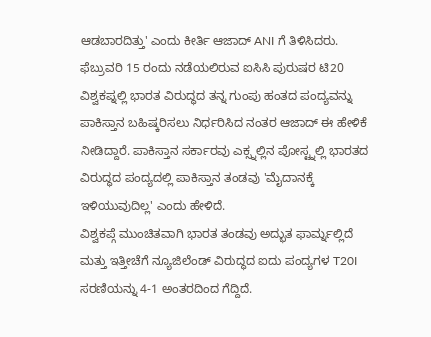ಆಡಬಾರದಿತ್ತು' ಎಂದು ಕೀರ್ತಿ ಆಜಾದ್ ANI ಗೆ ತಿಳಿಸಿದರು.
ಫೆಬ್ರುವರಿ 15 ರಂದು ನಡೆಯಲಿರುವ ಐಸಿಸಿ ಪುರುಷರ ಟಿ20 ವಿಶ್ವಕಪ್ನಲ್ಲಿ ಭಾರತ ವಿರುದ್ಧದ ತನ್ನ ಗುಂಪು ಹಂತದ ಪಂದ್ಯವನ್ನು ಪಾಕಿಸ್ತಾನ ಬಹಿಷ್ಕರಿಸಲು ನಿರ್ಧರಿಸಿದ ನಂತರ ಆಜಾದ್ ಈ ಹೇಳಿಕೆ ನೀಡಿದ್ದಾರೆ. ಪಾಕಿಸ್ತಾನ ಸರ್ಕಾರವು ಎಕ್ಸ್ನಲ್ಲಿನ ಪೋಸ್ಟ್ನಲ್ಲಿ ಭಾರತದ ವಿರುದ್ಧದ ಪಂದ್ಯದಲ್ಲಿ ಪಾಕಿಸ್ತಾನ ತಂಡವು 'ಮೈದಾನಕ್ಕೆ ಇಳಿಯುವುದಿಲ್ಲ' ಎಂದು ಹೇಳಿದೆ.
ವಿಶ್ವಕಪ್ಗೆ ಮುಂಚಿತವಾಗಿ ಭಾರತ ತಂಡವು ಅದ್ಭುತ ಫಾರ್ಮ್ನಲ್ಲಿದೆ ಮತ್ತು ಇತ್ತೀಚೆಗೆ ನ್ಯೂಜಿಲೆಂಡ್ ವಿರುದ್ಧದ ಐದು ಪಂದ್ಯಗಳ T20I ಸರಣಿಯನ್ನು 4-1 ಅಂತರದಿಂದ ಗೆದ್ದಿದೆ.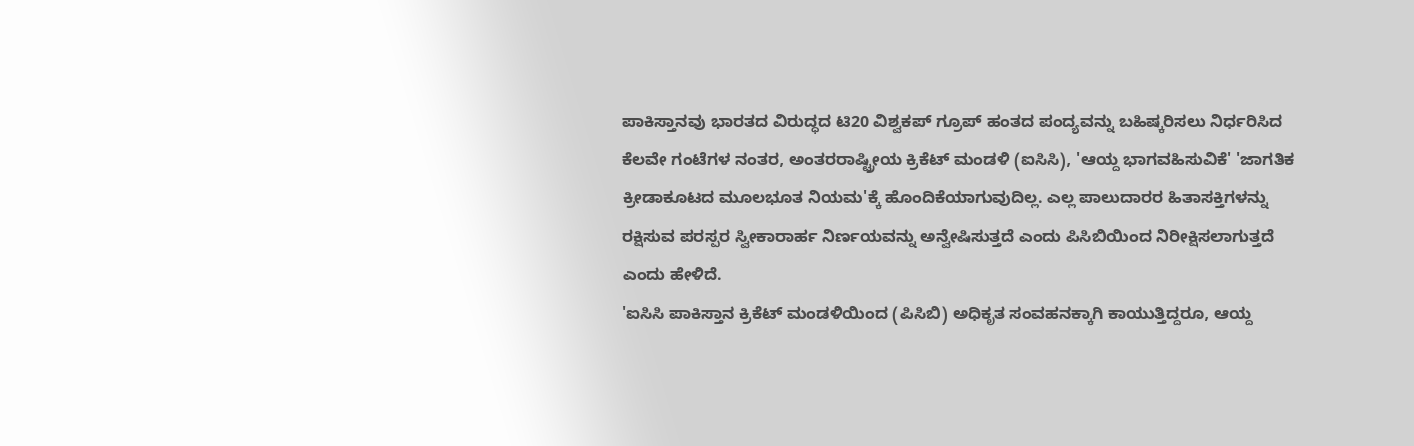ಪಾಕಿಸ್ತಾನವು ಭಾರತದ ವಿರುದ್ಧದ ಟಿ20 ವಿಶ್ವಕಪ್ ಗ್ರೂಪ್ ಹಂತದ ಪಂದ್ಯವನ್ನು ಬಹಿಷ್ಕರಿಸಲು ನಿರ್ಧರಿಸಿದ ಕೆಲವೇ ಗಂಟೆಗಳ ನಂತರ, ಅಂತರರಾಷ್ಟ್ರೀಯ ಕ್ರಿಕೆಟ್ ಮಂಡಳಿ (ಐಸಿಸಿ), 'ಆಯ್ದ ಭಾಗವಹಿಸುವಿಕೆ' 'ಜಾಗತಿಕ ಕ್ರೀಡಾಕೂಟದ ಮೂಲಭೂತ ನಿಯಮ'ಕ್ಕೆ ಹೊಂದಿಕೆಯಾಗುವುದಿಲ್ಲ. ಎಲ್ಲ ಪಾಲುದಾರರ ಹಿತಾಸಕ್ತಿಗಳನ್ನು ರಕ್ಷಿಸುವ ಪರಸ್ಪರ ಸ್ವೀಕಾರಾರ್ಹ ನಿರ್ಣಯವನ್ನು ಅನ್ವೇಷಿಸುತ್ತದೆ ಎಂದು ಪಿಸಿಬಿಯಿಂದ ನಿರೀಕ್ಷಿಸಲಾಗುತ್ತದೆ ಎಂದು ಹೇಳಿದೆ.
'ಐಸಿಸಿ ಪಾಕಿಸ್ತಾನ ಕ್ರಿಕೆಟ್ ಮಂಡಳಿಯಿಂದ (ಪಿಸಿಬಿ) ಅಧಿಕೃತ ಸಂವಹನಕ್ಕಾಗಿ ಕಾಯುತ್ತಿದ್ದರೂ, ಆಯ್ದ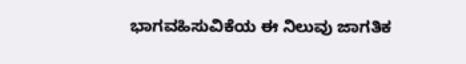ಭಾಗವಹಿಸುವಿಕೆಯ ಈ ನಿಲುವು ಜಾಗತಿಕ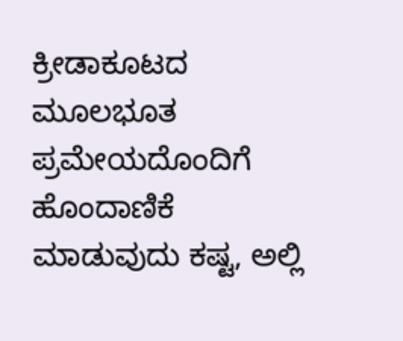ಕ್ರೀಡಾಕೂಟದ ಮೂಲಭೂತ ಪ್ರಮೇಯದೊಂದಿಗೆ ಹೊಂದಾಣಿಕೆ ಮಾಡುವುದು ಕಷ್ಟ, ಅಲ್ಲಿ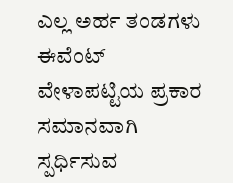ಎಲ್ಲ ಅರ್ಹ ತಂಡಗಳು ಈವೆಂಟ್ ವೇಳಾಪಟ್ಟಿಯ ಪ್ರಕಾರ ಸಮಾನವಾಗಿ ಸ್ಪರ್ಧಿಸುವ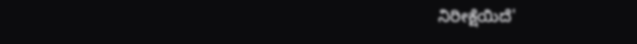ನಿರೀಕ್ಷೆಯಿದೆ'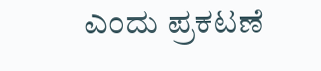ಎಂದು ಪ್ರಕಟಣೆ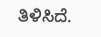ತಿಳಿಸಿದೆ.